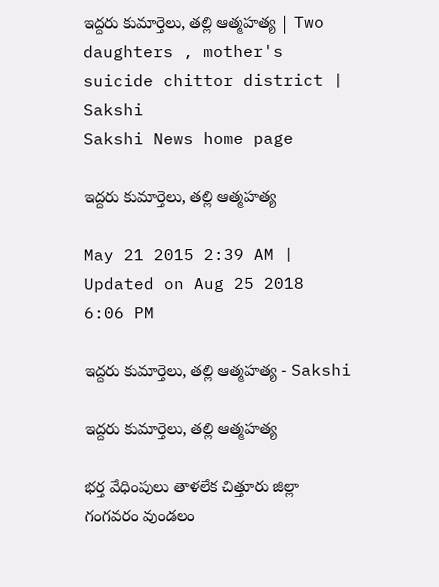ఇద్దరు కుమార్తెలు, తల్లి ఆత్మహత్య | Two daughters , mother's suicide chittor district | Sakshi
Sakshi News home page

ఇద్దరు కుమార్తెలు, తల్లి ఆత్మహత్య

May 21 2015 2:39 AM | Updated on Aug 25 2018 6:06 PM

ఇద్దరు కుమార్తెలు, తల్లి ఆత్మహత్య - Sakshi

ఇద్దరు కుమార్తెలు, తల్లి ఆత్మహత్య

భర్త వేధింపులు తాళలేక చిత్తూరు జిల్లా గంగవరం వుండలం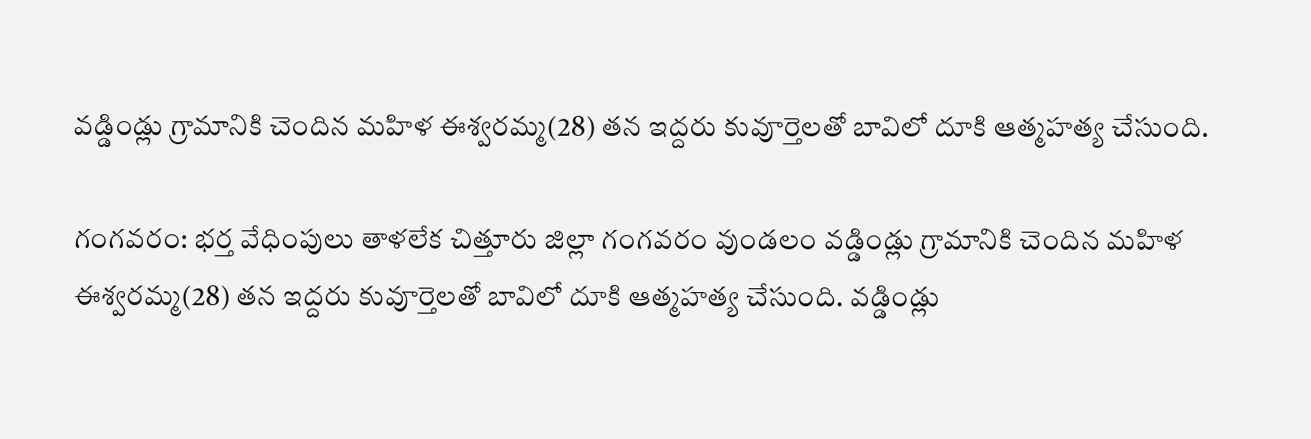వడ్డిండ్లు గ్రామానికి చెందిన మహిళ ఈశ్వరమ్మ(28) తన ఇద్దరు కువూర్తెలతో బావిలో దూకి ఆత్మహత్య చేసుంది.

గంగవరం: భర్త వేధింపులు తాళలేక చిత్తూరు జిల్లా గంగవరం వుండలం వడ్డిండ్లు గ్రామానికి చెందిన మహిళ ఈశ్వరమ్మ(28) తన ఇద్దరు కువూర్తెలతో బావిలో దూకి ఆత్మహత్య చేసుంది. వడ్డిండ్లు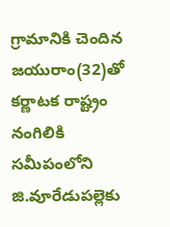గ్రామానికి చెందిన జయురాం(32)తో కర్ణాటక రాష్ట్రం నంగిలికి సమీపంలోని జి.వూరేడుపల్లెకు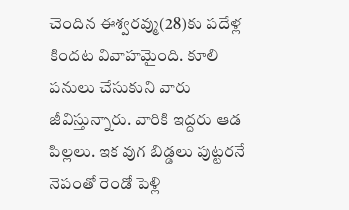చెందిన ఈశ్వరవ్ము(28)కు పదేళ్ల కిందట వివాహమైంది. కూలి పనులు చేసుకుని వారు జీవిస్తున్నారు. వారికి ఇద్దరు ఆడ పిల్లలు. ఇక వుగ బిడ్డలు పుట్టరనే నెపంతో రెండో పెళ్లి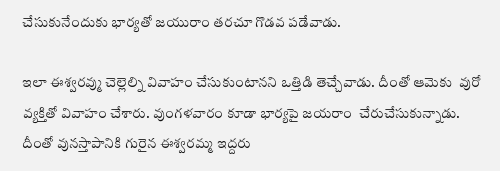చేసుకునేందుకు భార్యతో జయురాం తరచూ గొడవ పడేవాడు.

ఇలా ఈశ్వరవ్ము చెల్లెల్ని వివాహం చేసుకుంటానని ఒత్తిడి తెచ్చేవాడు. దీంతో ఆమెకు  వురో వ్యక్తితో వివాహం చేశారు. వుంగళవారం కూడా భార్యపై జయరాం  చేరుచేసుకున్నాడు. దీంతో వునస్తాపానికి గురైన ఈశ్వరమ్మ ఇద్దరు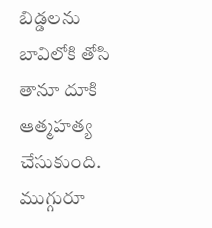బిడ్డలను బావిలోకి తోసి తానూ దూకి ఆత్మహత్య చేసుకుంది. ముగ్గురూ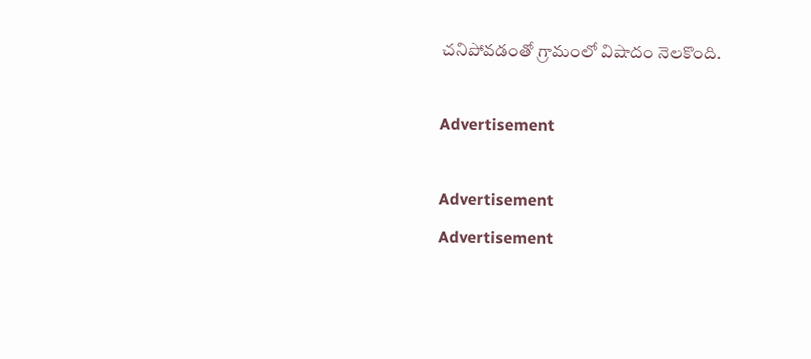చనిపోవడంతో గ్రామంలో విషాదం నెలకొంది.

Advertisement

Advertisement
Advertisement